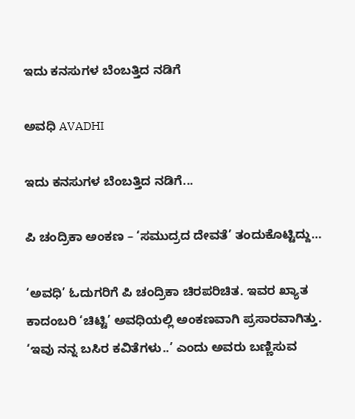ಇದು ಕನಸುಗಳ ಬೆಂಬತ್ತಿದ ನಡಿಗೆ‍

ಅವಧಿ AVADHI

ಇದು ಕನಸುಗಳ ಬೆಂಬತ್ತಿದ ನಡಿಗೆ...

ಪಿ ಚಂದ್ರಿಕಾ ಅಂಕಣ – ‘ಸಮುದ್ರದ ದೇವತೆ’ ತಂದುಕೊಟ್ಟಿದ್ದು…

‘ಅವಧಿ’ ಓದುಗರಿಗೆ ಪಿ ಚಂದ್ರಿಕಾ ಚಿರಪರಿಚಿತ. ಇವರ ಖ್ಯಾತ ಕಾದಂಬರಿ ‘ಚಿಟ್ಟಿ’ ಅವಧಿಯಲ್ಲಿ ಅಂಕಣವಾಗಿ ಪ್ರಸಾರವಾಗಿತ್ತು. ‘ಇವು ನನ್ನ ಬಸಿರ ಕವಿತೆಗಳು..’ ಎಂದು ಅವರು ಬಣ್ಣಿಸುವ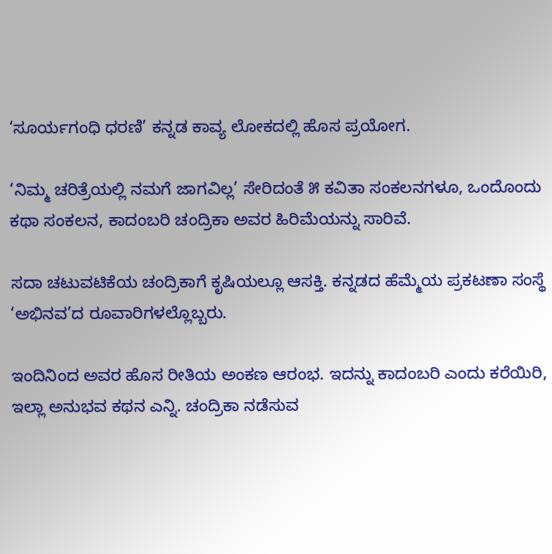‘ಸೂರ್ಯಗಂಧಿ ಧರಣಿ’ ಕನ್ನಡ ಕಾವ್ಯ ಲೋಕದಲ್ಲಿ ಹೊಸ ಪ್ರಯೋಗ.

‘ನಿಮ್ಮ ಚರಿತ್ರೆಯಲ್ಲಿ ನಮಗೆ ಜಾಗವಿಲ್ಲ’ ಸೇರಿದಂತೆ ೫ ಕವಿತಾ ಸಂಕಲನಗಳೂ, ಒಂದೊಂದು ಕಥಾ ಸಂಕಲನ, ಕಾದಂಬರಿ ಚಂದ್ರಿಕಾ ಅವರ ಹಿರಿಮೆಯನ್ನು ಸಾರಿವೆ.

ಸದಾ ಚಟುವಟಿಕೆಯ ಚಂದ್ರಿಕಾಗೆ ಕೃಷಿಯಲ್ಲೂ ಆಸಕ್ತಿ. ಕನ್ನಡದ ಹೆಮ್ಮೆಯ ಪ್ರಕಟಣಾ ಸಂಸ್ಥೆ ‘ಅಭಿನವ’ದ ರೂವಾರಿಗಳಲ್ಲೊಬ್ಬರು.

ಇಂದಿನಿಂದ ಅವರ ಹೊಸ ರೀತಿಯ ಅಂಕಣ ಆರಂಭ. ಇದನ್ನು ಕಾದಂಬರಿ ಎಂದು ಕರೆಯಿರಿ, ಇಲ್ಲಾ ಅನುಭವ ಕಥನ ಎನ್ನಿ. ಚಂದ್ರಿಕಾ ನಡೆಸುವ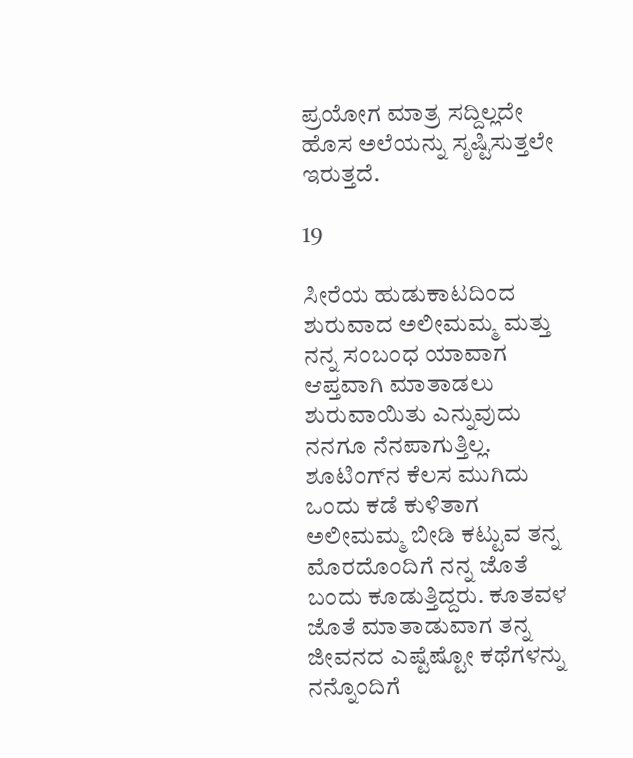ಪ್ರಯೋಗ ಮಾತ್ರ ಸದ್ದಿಲ್ಲದೇ ಹೊಸ ಅಲೆಯನ್ನು ಸೃಷ್ಟಿಸುತ್ತಲೇ ಇರುತ್ತದೆ.

19

ಸೀರೆಯ ಹುಡುಕಾಟದಿಂದ ಶುರುವಾದ ಅಲೀಮಮ್ಮ ಮತ್ತು ನನ್ನ ಸಂಬಂಧ ಯಾವಾಗ ಆಪ್ತವಾಗಿ ಮಾತಾಡಲು ಶುರುವಾಯಿತು ಎನ್ನುವುದು ನನಗೂ ನೆನಪಾಗುತ್ತಿಲ್ಲ. ಶೂಟಿಂಗ್‌ನ ಕೆಲಸ ಮುಗಿದು ಒಂದು ಕಡೆ ಕುಳಿತಾಗ ಅಲೀಮಮ್ಮ ಬೀಡಿ ಕಟ್ಟುವ ತನ್ನ ಮೊರದೊಂದಿಗೆ ನನ್ನ ಜೊತೆ ಬಂದು ಕೂಡುತ್ತಿದ್ದರು. ಕೂತವಳ ಜೊತೆ ಮಾತಾಡುವಾಗ ತನ್ನ ಜೀವನದ ಎಷ್ಟೆಷ್ಟೋ ಕಥೆಗಳನ್ನು ನನ್ನೊಂದಿಗೆ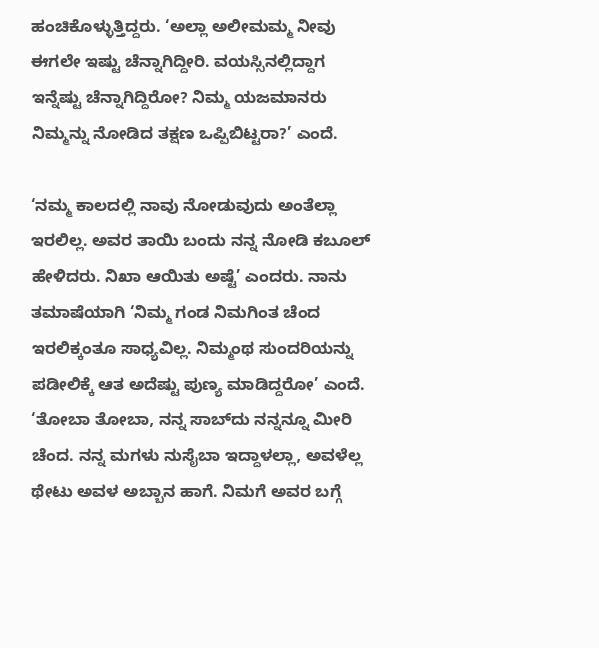ಹಂಚಿಕೊಳ್ಳುತ್ತಿದ್ದರು. ‘ಅಲ್ಲಾ ಅಲೀಮಮ್ಮ ನೀವು ಈಗಲೇ ಇಷ್ಟು ಚೆನ್ನಾಗಿದ್ದೀರಿ. ವಯಸ್ಸಿನಲ್ಲಿದ್ದಾಗ ಇನ್ನೆಷ್ಟು ಚೆನ್ನಾಗಿದ್ದಿರೋ? ನಿಮ್ಮ ಯಜಮಾನರು ನಿಮ್ಮನ್ನು ನೋಡಿದ ತಕ್ಷಣ ಒಪ್ಪಿಬಿಟ್ಟರಾ?’ ಎಂದೆ.

‘ನಮ್ಮ ಕಾಲದಲ್ಲಿ ನಾವು ನೋಡುವುದು ಅಂತೆಲ್ಲಾ ಇರಲಿಲ್ಲ. ಅವರ ತಾಯಿ ಬಂದು ನನ್ನ ನೋಡಿ ಕಬೂಲ್ ಹೇಳಿದರು. ನಿಖಾ ಆಯಿತು ಅಷ್ಟೆ’ ಎಂದರು. ನಾನು ತಮಾಷೆಯಾಗಿ ‘ನಿಮ್ಮ ಗಂಡ ನಿಮಗಿಂತ ಚೆಂದ ಇರಲಿಕ್ಕಂತೂ ಸಾಧ್ಯವಿಲ್ಲ. ನಿಮ್ಮಂಥ ಸುಂದರಿಯನ್ನು ಪಡೀಲಿಕ್ಕೆ ಆತ ಅದೆಷ್ಟು ಪುಣ್ಯ ಮಾಡಿದ್ದರೋ’ ಎಂದೆ. ‘ತೋಬಾ ತೋಬಾ, ನನ್ನ ಸಾಬ್‌ದು ನನ್ನನ್ನೂ ಮೀರಿ ಚೆಂದ. ನನ್ನ ಮಗಳು ನುಸೈಬಾ ಇದ್ದಾಳಲ್ಲಾ, ಅವಳೆಲ್ಲ ಥೇಟು ಅವಳ ಅಬ್ಬಾನ ಹಾಗೆ. ನಿಮಗೆ ಅವರ ಬಗ್ಗೆ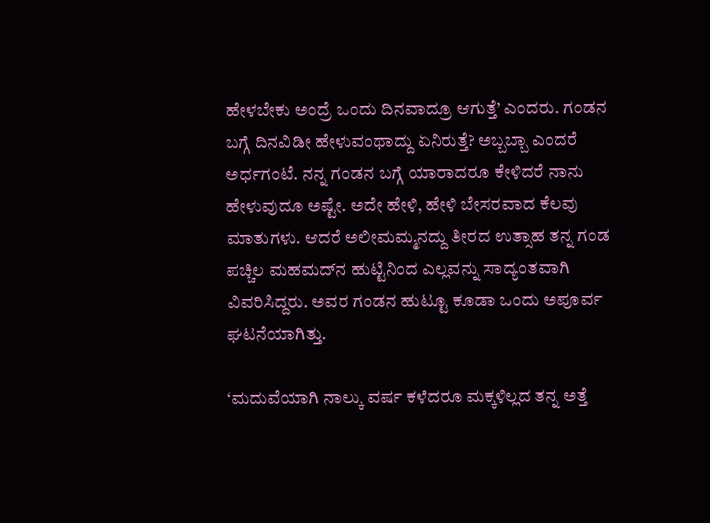ಹೇಳಬೇಕು ಅಂದ್ರೆ ಒಂದು ದಿನವಾದ್ರೂ ಆಗುತ್ತೆ’ ಎಂದರು. ಗಂಡನ ಬಗ್ಗೆ ದಿನವಿಡೀ ಹೇಳುವಂಥಾದ್ದು ಏನಿರುತ್ತೆ? ಅಬ್ಬಬ್ಬಾ ಎಂದರೆ ಅರ್ಧಗಂಟೆ. ನನ್ನ ಗಂಡನ ಬಗ್ಗೆ ಯಾರಾದರೂ ಕೇಳಿದರೆ ನಾನು ಹೇಳುವುದೂ ಅಷ್ಟೇ. ಅದೇ ಹೇಳಿ, ಹೇಳಿ ಬೇಸರವಾದ ಕೆಲವು ಮಾತುಗಳು. ಆದರೆ ಅಲೀಮಮ್ಮನದ್ದು ತೀರದ ಉತ್ಸಾಹ ತನ್ನ ಗಂಡ ಪಚ್ಚಿಲ ಮಹಮದ್‌ನ ಹುಟ್ಟಿನಿಂದ ಎಲ್ಲವನ್ನು ಸಾದ್ಯಂತವಾಗಿ ವಿವರಿಸಿದ್ದರು. ಅವರ ಗಂಡನ ಹುಟ್ಟೂ ಕೂಡಾ ಒಂದು ಅಪೂರ್ವ ಘಟನೆಯಾಗಿತ್ತು.

‘ಮದುವೆಯಾಗಿ ನಾಲ್ಕು ವರ್ಷ ಕಳೆದರೂ ಮಕ್ಕಳಿಲ್ಲದ ತನ್ನ ಅತ್ತೆ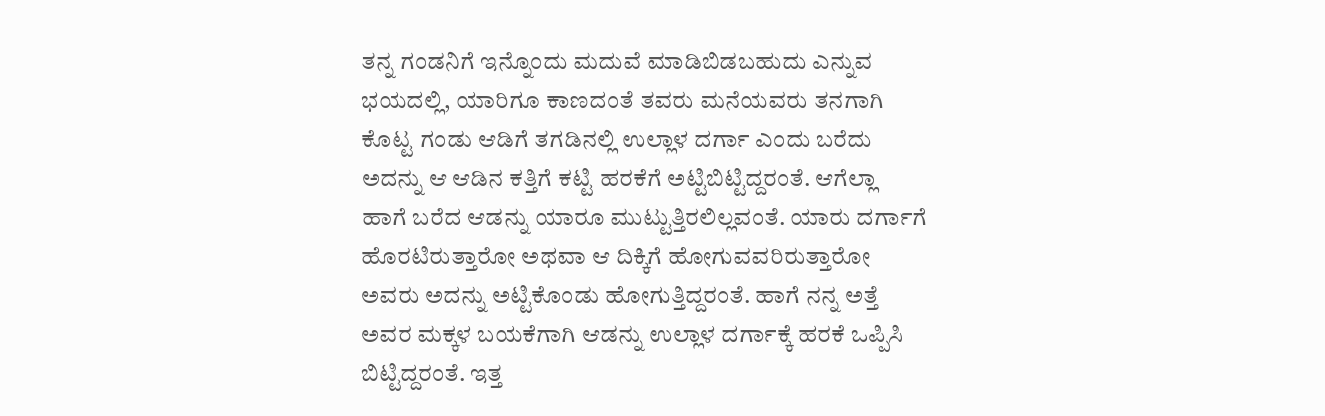ತನ್ನ ಗಂಡನಿಗೆ ಇನ್ನೊಂದು ಮದುವೆ ಮಾಡಿಬಿಡಬಹುದು ಎನ್ನುವ ಭಯದಲ್ಲಿ, ಯಾರಿಗೂ ಕಾಣದಂತೆ ತವರು ಮನೆಯವರು ತನಗಾಗಿ ಕೊಟ್ಟ ಗಂಡು ಆಡಿಗೆ ತಗಡಿನಲ್ಲಿ ಉಲ್ಲಾಳ ದರ್ಗಾ ಎಂದು ಬರೆದು ಅದನ್ನು ಆ ಆಡಿನ ಕತ್ತಿಗೆ ಕಟ್ಟಿ ಹರಕೆಗೆ ಅಟ್ಟಿಬಿಟ್ಟಿದ್ದರಂತೆ. ಆಗೆಲ್ಲಾ ಹಾಗೆ ಬರೆದ ಆಡನ್ನು ಯಾರೂ ಮುಟ್ಟುತ್ತಿರಲಿಲ್ಲವಂತೆ. ಯಾರು ದರ್ಗಾಗೆ ಹೊರಟಿರುತ್ತಾರೋ ಅಥವಾ ಆ ದಿಕ್ಕಿಗೆ ಹೋಗುವವರಿರುತ್ತಾರೋ ಅವರು ಅದನ್ನು ಅಟ್ಟಿಕೊಂಡು ಹೋಗುತ್ತಿದ್ದರಂತೆ. ಹಾಗೆ ನನ್ನ ಅತ್ತೆ ಅವರ ಮಕ್ಕಳ ಬಯಕೆಗಾಗಿ ಆಡನ್ನು ಉಲ್ಲಾಳ ದರ್ಗಾಕ್ಕೆ ಹರಕೆ ಒಪ್ಪಿಸಿ ಬಿಟ್ಟಿದ್ದರಂತೆ. ಇತ್ತ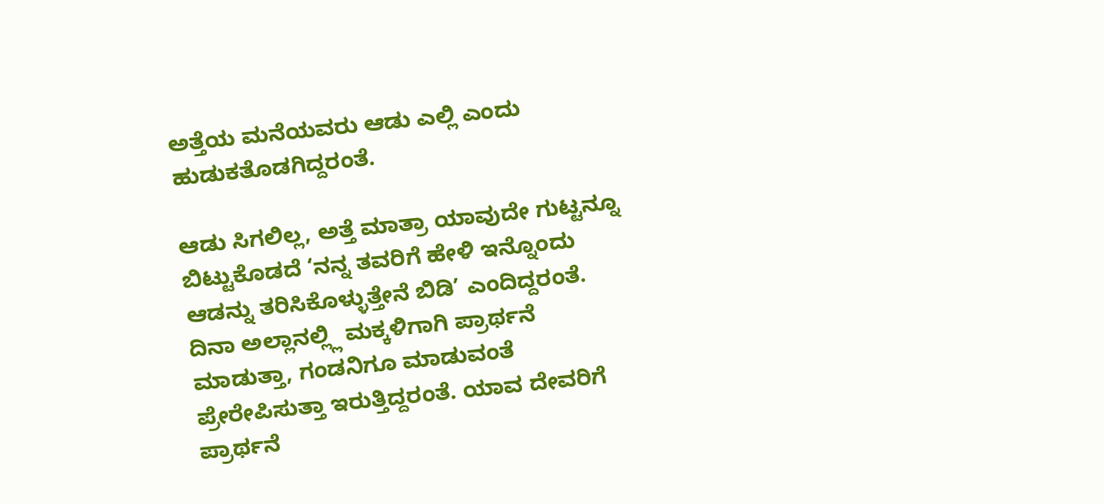ಅತ್ತೆಯ ಮನೆಯವರು ಆಡು ಎಲ್ಲಿ ಎಂದು ಹುಡುಕತೊಡಗಿದ್ದರಂತೆ.

ಆಡು ಸಿಗಲಿಲ್ಲ, ಅತ್ತೆ ಮಾತ್ರಾ ಯಾವುದೇ ಗುಟ್ಟನ್ನೂ ಬಿಟ್ಟುಕೊಡದೆ ‘ನನ್ನ ತವರಿಗೆ ಹೇಳಿ ಇನ್ನೊಂದು ಆಡನ್ನು ತರಿಸಿಕೊಳ್ಳುತ್ತೇನೆ ಬಿಡಿ’ ಎಂದಿದ್ದರಂತೆ. ದಿನಾ ಅಲ್ಲಾನಲ್ಲ್ಲಿ ಮಕ್ಕಳಿಗಾಗಿ ಪ್ರಾರ್ಥನೆ ಮಾಡುತ್ತಾ, ಗಂಡನಿಗೂ ಮಾಡುವಂತೆ ಪ್ರೇರೇಪಿಸುತ್ತಾ ಇರುತ್ತಿದ್ದರಂತೆ. ಯಾವ ದೇವರಿಗೆ ಪ್ರಾರ್ಥನೆ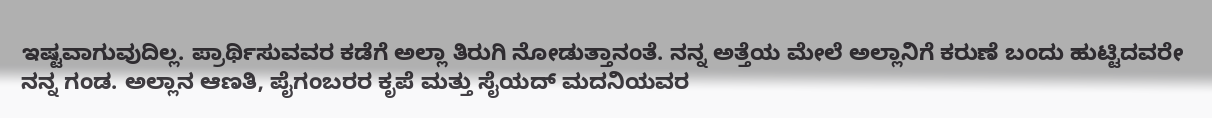ಇಷ್ಟವಾಗುವುದಿಲ್ಲ. ಪ್ರಾರ್ಥಿಸುವವರ ಕಡೆಗೆ ಅಲ್ಲಾ ತಿರುಗಿ ನೋಡುತ್ತಾನಂತೆ. ನನ್ನ ಅತ್ತೆಯ ಮೇಲೆ ಅಲ್ಲಾನಿಗೆ ಕರುಣೆ ಬಂದು ಹುಟ್ಟಿದವರೇ ನನ್ನ ಗಂಡ. ಅಲ್ಲಾನ ಆಣತಿ, ಪೈಗಂಬರರ ಕೃಪೆ ಮತ್ತು ಸೈಯದ್ ಮದನಿಯವರ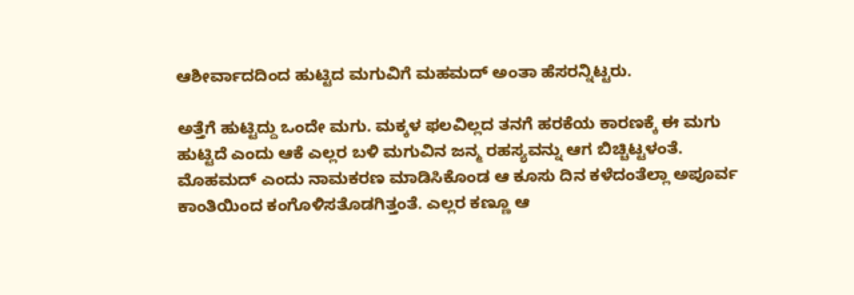ಆಶೀರ್ವಾದದಿಂದ ಹುಟ್ಟಿದ ಮಗುವಿಗೆ ಮಹಮದ್ ಅಂತಾ ಹೆಸರನ್ನಿಟ್ಟರು.

ಅತ್ತೆಗೆ ಹುಟ್ಟಿದ್ದು ಒಂದೇ ಮಗು. ಮಕ್ಕಳ ಫಲವಿಲ್ಲದ ತನಗೆ ಹರಕೆಯ ಕಾರಣಕ್ಕೆ ಈ ಮಗು ಹುಟ್ಟಿದೆ ಎಂದು ಆಕೆ ಎಲ್ಲರ ಬಳಿ ಮಗುವಿನ ಜನ್ಮ ರಹಸ್ಯವನ್ನು ಆಗ ಬಿಚ್ಚಿಟ್ಟಳಂತೆ. ಮೊಹಮದ್ ಎಂದು ನಾಮಕರಣ ಮಾಡಿಸಿಕೊಂಡ ಆ ಕೂಸು ದಿನ ಕಳೆದಂತೆಲ್ಲಾ ಅಪೂರ್ವ ಕಾಂತಿಯಿಂದ ಕಂಗೊಳಿಸತೊಡಗಿತ್ತಂತೆ. ಎಲ್ಲರ ಕಣ್ಣೂ ಆ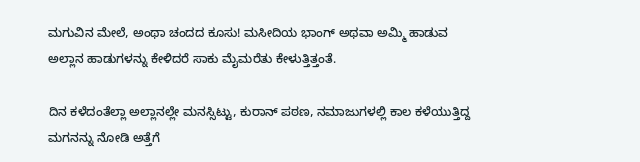ಮಗುವಿನ ಮೇಲೆ, ಅಂಥಾ ಚಂದದ ಕೂಸು! ಮಸೀದಿಯ ಭಾಂಗ್ ಅಥವಾ ಅಮ್ಮಿ ಹಾಡುವ ಅಲ್ಲಾನ ಹಾಡುಗಳನ್ನು ಕೇಳಿದರೆ ಸಾಕು ಮೈಮರೆತು ಕೇಳುತ್ತಿತ್ತಂತೆ.

ದಿನ ಕಳೆದಂತೆಲ್ಲಾ ಅಲ್ಲಾನಲ್ಲೇ ಮನಸ್ಸಿಟ್ಟು, ಕುರಾನ್ ಪಠಣ, ನಮಾಜುಗಳಲ್ಲಿ ಕಾಲ ಕಳೆಯುತ್ತಿದ್ದ ಮಗನನ್ನು ನೋಡಿ ಅತ್ತೆಗೆ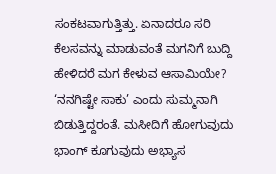ಸಂಕಟವಾಗುತ್ತಿತ್ತು. ಏನಾದರೂ ಸರಿ ಕೆಲಸವನ್ನು ಮಾಡುವಂತೆ ಮಗನಿಗೆ ಬುದ್ದಿ ಹೇಳಿದರೆ ಮಗ ಕೇಳುವ ಆಸಾಮಿಯೇ? ‘ನನಗಿಷ್ಟೇ ಸಾಕು’ ಎಂದು ಸುಮ್ಮನಾಗಿ ಬಿಡುತ್ತಿದ್ದರಂತೆ. ಮಸೀದಿಗೆ ಹೋಗುವುದು ಭಾಂಗ್ ಕೂಗುವುದು ಅಭ್ಯಾಸ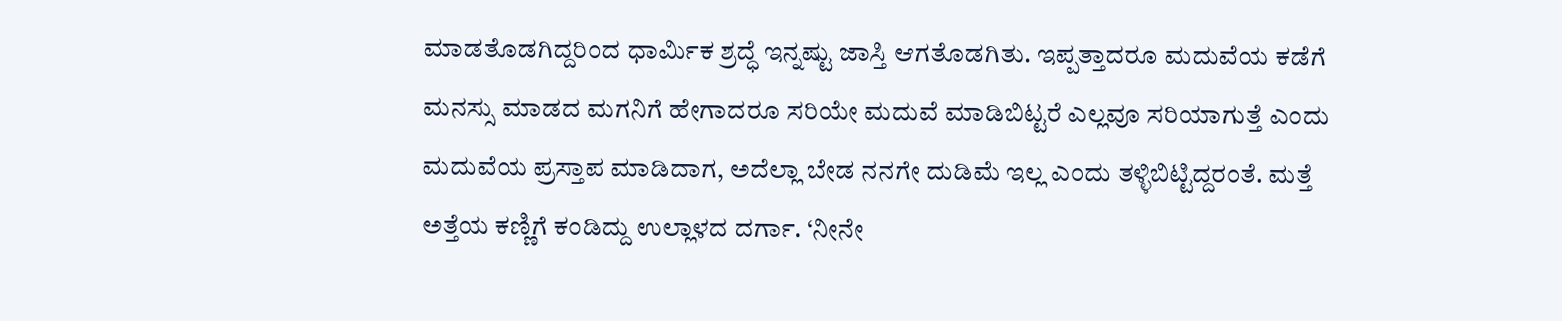ಮಾಡತೊಡಗಿದ್ದರಿಂದ ಧಾರ್ಮಿಕ ಶ್ರದ್ಧೆ ಇನ್ನಷ್ಟು ಜಾಸ್ತಿ ಆಗತೊಡಗಿತು. ಇಪ್ಪತ್ತಾದರೂ ಮದುವೆಯ ಕಡೆಗೆ ಮನಸ್ಸು ಮಾಡದ ಮಗನಿಗೆ ಹೇಗಾದರೂ ಸರಿಯೇ ಮದುವೆ ಮಾಡಿಬಿಟ್ಟರೆ ಎಲ್ಲವೂ ಸರಿಯಾಗುತ್ತೆ ಎಂದು ಮದುವೆಯ ಪ್ರಸ್ತಾಪ ಮಾಡಿದಾಗ, ಅದೆಲ್ಲಾ ಬೇಡ ನನಗೇ ದುಡಿಮೆ ಇಲ್ಲ ಎಂದು ತಳ್ಳಿಬಿಟ್ಟಿದ್ದರಂತೆ. ಮತ್ತೆ ಅತ್ತೆಯ ಕಣ್ಣಿಗೆ ಕಂಡಿದ್ದು ಉಲ್ಲಾಳದ ದರ್ಗಾ. ‘ನೀನೇ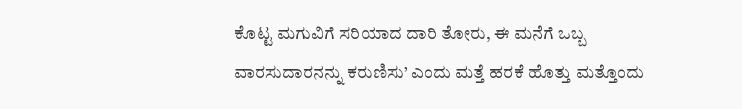ಕೊಟ್ಟ ಮಗುವಿಗೆ ಸರಿಯಾದ ದಾರಿ ತೋರು, ಈ ಮನೆಗೆ ಒಬ್ಬ ವಾರಸುದಾರನನ್ನು ಕರುಣಿಸು’ ಎಂದು ಮತ್ತೆ ಹರಕೆ ಹೊತ್ತು ಮತ್ತೊಂದು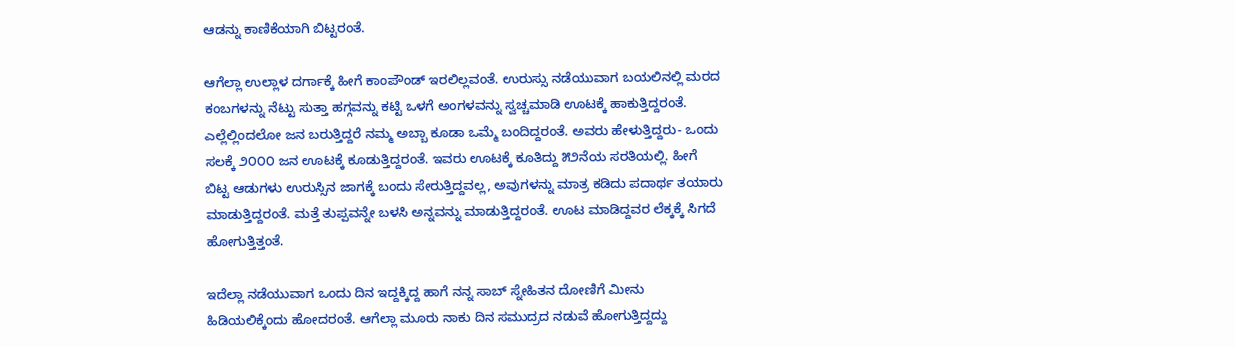ಆಡನ್ನು ಕಾಣಿಕೆಯಾಗಿ ಬಿಟ್ಟರಂತೆ.

ಆಗೆಲ್ಲಾ ಉಲ್ಲಾಳ ದರ್ಗಾಕ್ಕೆ ಹೀಗೆ ಕಾಂಪೌಂಡ್ ಇರಲಿಲ್ಲವಂತೆ. ಉರುಸ್ಸು ನಡೆಯುವಾಗ ಬಯಲಿನಲ್ಲಿ ಮರದ ಕಂಬಗಳನ್ನು ನೆಟ್ಟು ಸುತ್ತಾ ಹಗ್ಗವನ್ನು ಕಟ್ಟಿ ಒಳಗೆ ಅಂಗಳವನ್ನು ಸ್ವಚ್ಚಮಾಡಿ ಊಟಕ್ಕೆ ಹಾಕುತ್ತಿದ್ದರಂತೆ. ಎಲ್ಲೆಲ್ಲಿಂದಲೋ ಜನ ಬರುತ್ತಿದ್ದರೆ ನಮ್ಮ ಅಬ್ಬಾ ಕೂಡಾ ಒಮ್ಮೆ ಬಂದಿದ್ದರಂತೆ. ಅವರು ಹೇಳುತ್ತಿದ್ದರು- ಒಂದು ಸಲಕ್ಕೆ ೨೦೦೦ ಜನ ಊಟಕ್ಕೆ ಕೂಡುತ್ತಿದ್ದರಂತೆ. ಇವರು ಊಟಕ್ಕೆ ಕೂತಿದ್ದು ೫೨ನೆಯ ಸರತಿಯಲ್ಲಿ. ಹೀಗೆ ಬಿಟ್ಟ ಆಡುಗಳು ಉರುಸ್ಸಿನ ಜಾಗಕ್ಕೆ ಬಂದು ಸೇರುತ್ತಿದ್ದವಲ್ಲ, ಅವುಗಳನ್ನು ಮಾತ್ರ ಕಡಿದು ಪದಾರ್ಥ ತಯಾರು ಮಾಡುತ್ತಿದ್ದರಂತೆ. ಮತ್ತೆ ತುಪ್ಪವನ್ನೇ ಬಳಸಿ ಅನ್ನವನ್ನು ಮಾಡುತ್ತಿದ್ದರಂತೆ. ಊಟ ಮಾಡಿದ್ದವರ ಲೆಕ್ಕಕ್ಕೆ ಸಿಗದೆ ಹೋಗುತ್ತಿತ್ತಂತೆ.

ಇದೆಲ್ಲಾ ನಡೆಯುವಾಗ ಒಂದು ದಿನ ಇದ್ದಕ್ಕಿದ್ದ ಹಾಗೆ ನನ್ನ ಸಾಬ್ ಸ್ನೇಹಿತನ ದೋಣಿಗೆ ಮೀನು ಹಿಡಿಯಲಿಕ್ಕೆಂದು ಹೋದರಂತೆ. ಆಗೆಲ್ಲಾ ಮೂರು ನಾಕು ದಿನ ಸಮುದ್ರದ ನಡುವೆ ಹೋಗುತ್ತಿದ್ದದ್ದು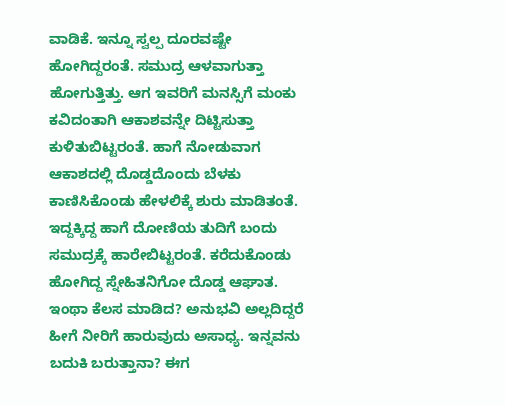ವಾಡಿಕೆ. ಇನ್ನೂ ಸ್ವಲ್ಪ ದೂರವಷ್ಟೇ ಹೋಗಿದ್ದರಂತೆ. ಸಮುದ್ರ ಆಳವಾಗುತ್ತಾ ಹೋಗುತ್ತಿತ್ತು. ಆಗ ಇವರಿಗೆ ಮನಸ್ಸಿಗೆ ಮಂಕು ಕವಿದಂತಾಗಿ ಆಕಾಶವನ್ನೇ ದಿಟ್ಟಿಸುತ್ತಾ ಕುಳಿತುಬಿಟ್ಟರಂತೆ. ಹಾಗೆ ನೋಡುವಾಗ ಆಕಾಶದಲ್ಲಿ ದೊಡ್ಡದೊಂದು ಬೆಳಕು ಕಾಣಿಸಿಕೊಂಡು ಹೇಳಲಿಕ್ಕೆ ಶುರು ಮಾಡಿತಂತೆ. ಇದ್ದಕ್ಕಿದ್ದ ಹಾಗೆ ದೋಣಿಯ ತುದಿಗೆ ಬಂದು ಸಮುದ್ರಕ್ಕೆ ಹಾರೇಬಿಟ್ಟರಂತೆ. ಕರೆದುಕೊಂಡು ಹೋಗಿದ್ದ ಸ್ನೇಹಿತನಿಗೋ ದೊಡ್ಡ ಆಘಾತ. ಇಂಥಾ ಕೆಲಸ ಮಾಡಿದ? ಅನುಭವಿ ಅಲ್ಲದಿದ್ದರೆ ಹೀಗೆ ನೀರಿಗೆ ಹಾರುವುದು ಅಸಾಧ್ಯ. ಇನ್ನವನು ಬದುಕಿ ಬರುತ್ತಾನಾ? ಈಗ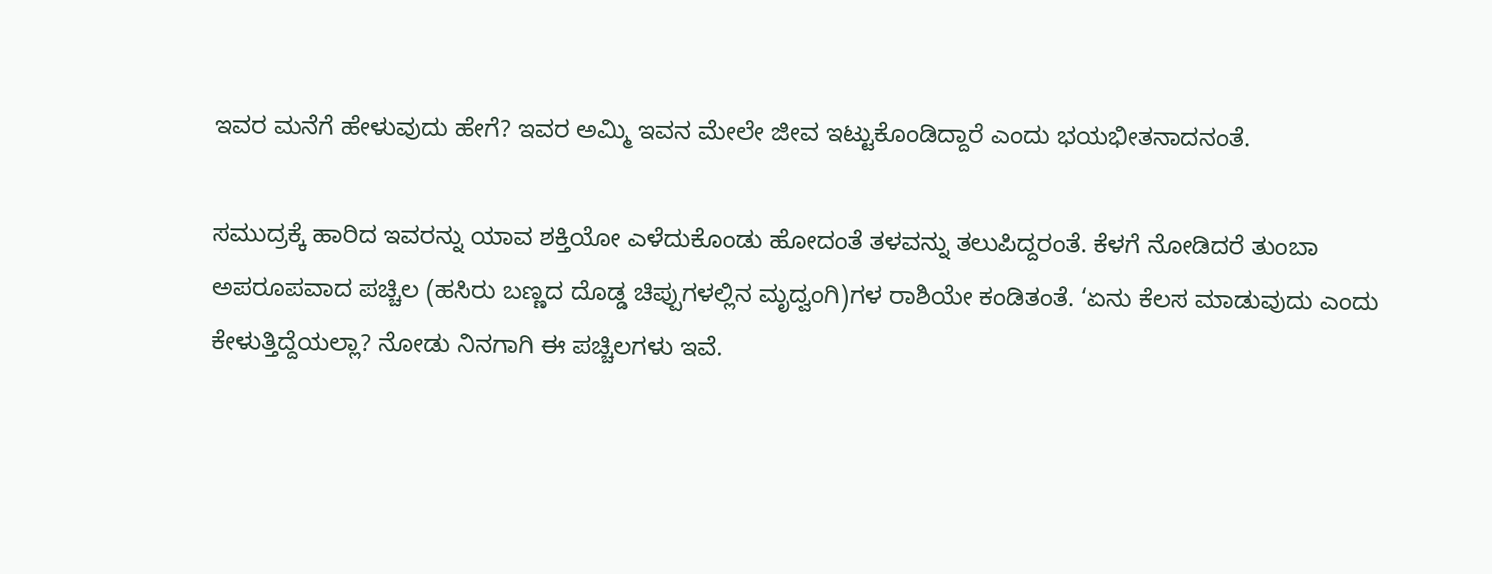ಇವರ ಮನೆಗೆ ಹೇಳುವುದು ಹೇಗೆ? ಇವರ ಅಮ್ಮಿ ಇವನ ಮೇಲೇ ಜೀವ ಇಟ್ಟುಕೊಂಡಿದ್ದಾರೆ ಎಂದು ಭಯಭೀತನಾದನಂತೆ.

ಸಮುದ್ರಕ್ಕೆ ಹಾರಿದ ಇವರನ್ನು ಯಾವ ಶಕ್ತಿಯೋ ಎಳೆದುಕೊಂಡು ಹೋದಂತೆ ತಳವನ್ನು ತಲುಪಿದ್ದರಂತೆ. ಕೆಳಗೆ ನೋಡಿದರೆ ತುಂಬಾ ಅಪರೂಪವಾದ ಪಚ್ಚಿಲ (ಹಸಿರು ಬಣ್ಣದ ದೊಡ್ಡ ಚಿಪ್ಪುಗಳಲ್ಲಿನ ಮೃದ್ವಂಗಿ)ಗಳ ರಾಶಿಯೇ ಕಂಡಿತಂತೆ. ‘ಏನು ಕೆಲಸ ಮಾಡುವುದು ಎಂದು ಕೇಳುತ್ತಿದ್ದೆಯಲ್ಲಾ? ನೋಡು ನಿನಗಾಗಿ ಈ ಪಚ್ಚಿಲಗಳು ಇವೆ.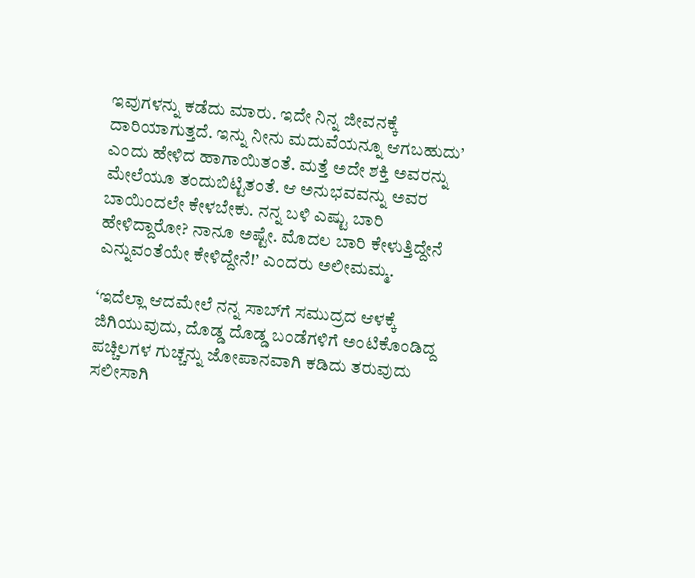ಇವುಗಳನ್ನು ಕಡೆದು ಮಾರು. ಇದೇ ನಿನ್ನ ಜೀವನಕ್ಕೆ ದಾರಿಯಾಗುತ್ತದೆ. ಇನ್ನು ನೀನು ಮದುವೆಯನ್ನೂ ಆಗಬಹುದು’ ಎಂದು ಹೇಳಿದ ಹಾಗಾಯಿತಂತೆ. ಮತ್ತೆ ಅದೇ ಶಕ್ತಿ ಅವರನ್ನು ಮೇಲೆಯೂ ತಂದುಬಿಟ್ಟಿತಂತೆ. ಆ ಅನುಭವವನ್ನು ಅವರ ಬಾಯಿಂದಲೇ ಕೇಳಬೇಕು. ನನ್ನ ಬಳಿ ಎಷ್ಟು ಬಾರಿ ಹೇಳಿದ್ದಾರೋ? ನಾನೂ ಅಷ್ಟೇ. ಮೊದಲ ಬಾರಿ ಕೇಳುತ್ತಿದ್ದೇನೆ ಎನ್ನುವಂತೆಯೇ ಕೇಳಿದ್ದೇನೆ!’ ಎಂದರು ಅಲೀಮಮ್ಮ.

‘ಇದೆಲ್ಲಾ ಆದಮೇಲೆ ನನ್ನ ಸಾಬ್‌ಗೆ ಸಮುದ್ರದ ಆಳಕ್ಕೆ ಜಿಗಿಯುವುದು, ದೊಡ್ಡ ದೊಡ್ಡ ಬಂಡೆಗಳಿಗೆ ಅಂಟಿಕೊಂಡಿದ್ದ ಪಚ್ಚಿಲಗಳ ಗುಚ್ಚನ್ನು ಜೋಪಾನವಾಗಿ ಕಡಿದು ತರುವುದು ಸಲೀಸಾಗಿ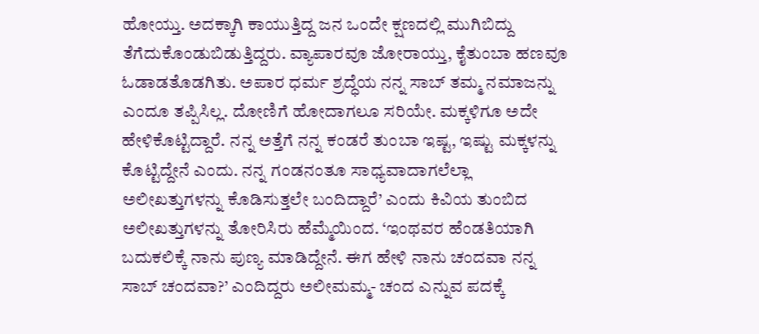ಹೋಯ್ತು. ಅದಕ್ಕಾಗಿ ಕಾಯುತ್ತಿದ್ದ ಜನ ಒಂದೇ ಕ್ಷಣದಲ್ಲಿ ಮುಗಿಬಿದ್ದು ತೆಗೆದುಕೊಂಡುಬಿಡುತ್ತಿದ್ದರು. ವ್ಯಾಪಾರವೂ ಜೋರಾಯ್ತು, ಕೈತುಂಬಾ ಹಣವೂ ಓಡಾಡತೊಡಗಿತು. ಅಪಾರ ಧರ್ಮ ಶ್ರದ್ಧೆಯ ನನ್ನ ಸಾಬ್ ತಮ್ಮ ನಮಾಜನ್ನು ಎಂದೂ ತಪ್ಪಿಸಿಲ್ಲ. ದೋಣಿಗೆ ಹೋದಾಗಲೂ ಸರಿಯೇ. ಮಕ್ಕಳಿಗೂ ಅದೇ ಹೇಳಿಕೊಟ್ಟಿದ್ದಾರೆ. ನನ್ನ ಅತ್ತೆಗೆ ನನ್ನ ಕಂಡರೆ ತುಂಬಾ ಇಷ್ಟ, ಇಷ್ಟು ಮಕ್ಕಳನ್ನು ಕೊಟ್ಟಿದ್ದೇನೆ ಎಂದು. ನನ್ನ ಗಂಡನಂತೂ ಸಾಧ್ಯವಾದಾಗಲೆಲ್ಲಾ ಅಲೀಖತ್ತುಗಳನ್ನು ಕೊಡಿಸುತ್ತಲೇ ಬಂದಿದ್ದಾರೆ’ ಎಂದು ಕಿವಿಯ ತುಂಬಿದ ಅಲೀಖತ್ತುಗಳನ್ನು ತೋರಿಸಿರು ಹೆಮ್ಮೆಯಿಂದ. ‘ಇಂಥವರ ಹೆಂಡತಿಯಾಗಿ ಬದುಕಲಿಕ್ಕೆ ನಾನು ಪುಣ್ಯ ಮಾಡಿದ್ದೇನೆ. ಈಗ ಹೇಳಿ ನಾನು ಚಂದವಾ ನನ್ನ ಸಾಬ್ ಚಂದವಾ?’ ಎಂದಿದ್ದರು ಅಲೀಮಮ್ಮ- ಚಂದ ಎನ್ನುವ ಪದಕ್ಕೆ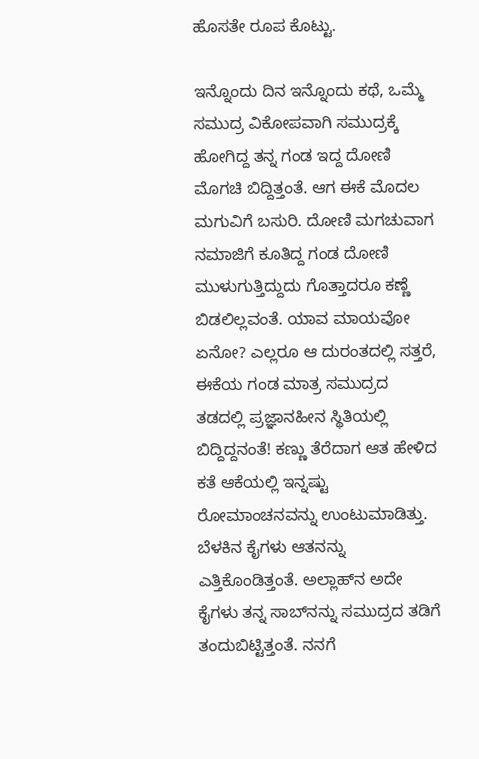ಹೊಸತೇ ರೂಪ ಕೊಟ್ಟು.

ಇನ್ನೊಂದು ದಿನ ಇನ್ನೊಂದು ಕಥೆ, ಒಮ್ಮೆ ಸಮುದ್ರ ವಿಕೋಪವಾಗಿ ಸಮುದ್ರಕ್ಕೆ ಹೋಗಿದ್ದ ತನ್ನ ಗಂಡ ಇದ್ದ ದೋಣಿ ಮೊಗಚಿ ಬಿದ್ದಿತ್ತಂತೆ. ಆಗ ಈಕೆ ಮೊದಲ ಮಗುವಿಗೆ ಬಸುರಿ. ದೋಣಿ ಮಗಚುವಾಗ ನಮಾಜಿಗೆ ಕೂತಿದ್ದ ಗಂಡ ದೋಣಿ ಮುಳುಗುತ್ತಿದ್ದುದು ಗೊತ್ತಾದರೂ ಕಣ್ಣೆ ಬಿಡಲಿಲ್ಲವಂತೆ. ಯಾವ ಮಾಯವೋ ಏನೋ? ಎಲ್ಲರೂ ಆ ದುರಂತದಲ್ಲಿ ಸತ್ತರೆ, ಈಕೆಯ ಗಂಡ ಮಾತ್ರ ಸಮುದ್ರದ ತಡದಲ್ಲಿ ಪ್ರಜ್ಞಾನಹೀನ ಸ್ಥಿತಿಯಲ್ಲಿ ಬಿದ್ದಿದ್ದನಂತೆ! ಕಣ್ಣು ತೆರೆದಾಗ ಆತ ಹೇಳಿದ ಕತೆ ಆಕೆಯಲ್ಲಿ ಇನ್ನಷ್ಟು ರೋಮಾಂಚನವನ್ನು ಉಂಟುಮಾಡಿತ್ತು. ಬೆಳಕಿನ ಕೈಗಳು ಆತನನ್ನು ಎತ್ತಿಕೊಂಡಿತ್ತಂತೆ. ಅಲ್ಲಾಹ್‌ನ ಅದೇ ಕೈಗಳು ತನ್ನ ಸಾಬ್‌ನನ್ನು ಸಮುದ್ರದ ತಡಿಗೆ ತಂದುಬಿಟ್ಟಿತ್ತಂತೆ. ನನಗೆ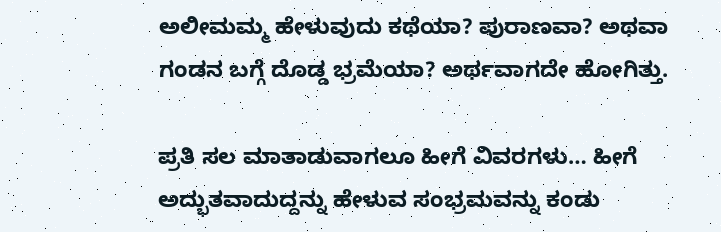ಅಲೀಮಮ್ಮ ಹೇಳುವುದು ಕಥೆಯಾ? ಪುರಾಣವಾ? ಅಥವಾ ಗಂಡನ ಬಗ್ಗೆ ದೊಡ್ಡ ಭ್ರಮೆಯಾ? ಅರ್ಥವಾಗದೇ ಹೋಗಿತ್ತು.

ಪ್ರತಿ ಸಲ ಮಾತಾಡುವಾಗಲೂ ಹೀಗೆ ವಿವರಗಳು… ಹೀಗೆ ಅದ್ಭುತವಾದುದ್ದನ್ನು ಹೇಳುವ ಸಂಭ್ರಮವನ್ನು ಕಂಡು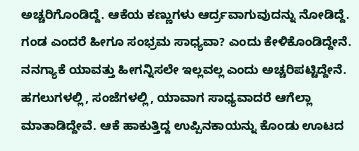ಅಚ್ಚರಿಗೊಂಡಿದ್ದೆ. ಆಕೆಯ ಕಣ್ಣುಗಳು ಆರ್ದ್ರವಾಗುವುದನ್ನು ನೋಡಿದ್ದೆ. ಗಂಡ ಎಂದರೆ ಹೀಗೂ ಸಂಭ್ರಮ ಸಾಧ್ಯವಾ? ಎಂದು ಕೇಳಿಕೊಂಡಿದ್ದೇನೆ. ನನಗ್ಯಾಕೆ ಯಾವತ್ತು ಹೀಗನ್ನಿಸಲೇ ಇಲ್ಲವಲ್ಲ ಎಂದು ಅಚ್ಚರಿಪಟ್ಟಿದ್ದೇನೆ. ಹಗಲುಗಳಲ್ಲಿ, ಸಂಜೆಗಳಲ್ಲಿ, ಯಾವಾಗ ಸಾಧ್ಯವಾದರೆ ಆಗೆಲ್ಲಾ ಮಾತಾಡಿದ್ದೇವೆ. ಆಕೆ ಹಾಕುತ್ತಿದ್ದ ಉಪ್ಪಿನಕಾಯನ್ನು ಕೊಂಡು ಊಟದ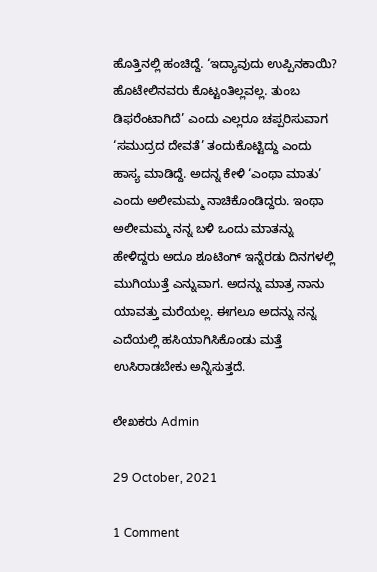ಹೊತ್ತಿನಲ್ಲಿ ಹಂಚಿದ್ದೆ. ‘ಇದ್ಯಾವುದು ಉಪ್ಪಿನಕಾಯಿ? ಹೊಟೇಲಿನವರು ಕೊಟ್ಟಂತಿಲ್ಲವಲ್ಲ. ತುಂಬ ಡಿಫರೆಂಟಾಗಿದೆ’ ಎಂದು ಎಲ್ಲರೂ ಚಪ್ಪರಿಸುವಾಗ ‘ಸಮುದ್ರದ ದೇವತೆ’ ತಂದುಕೊಟ್ಟಿದ್ದು ಎಂದು ಹಾಸ್ಯ ಮಾಡಿದ್ದೆ. ಅದನ್ನ ಕೇಳಿ ‘ಎಂಥಾ ಮಾತು’ ಎಂದು ಅಲೀಮಮ್ಮ ನಾಚಿಕೊಂಡಿದ್ದರು. ಇಂಥಾ ಅಲೀಮಮ್ಮ ನನ್ನ ಬಳಿ ಒಂದು ಮಾತನ್ನು ಹೇಳಿದ್ದರು ಅದೂ ಶೂಟಿಂಗ್ ಇನ್ನೆರಡು ದಿನಗಳಲ್ಲಿ ಮುಗಿಯುತ್ತೆ ಎನ್ನುವಾಗ. ಅದನ್ನು ಮಾತ್ರ ನಾನು ಯಾವತ್ತು ಮರೆಯಲ್ಲ. ಈಗಲೂ ಅದನ್ನು ನನ್ನ ಎದೆಯಲ್ಲಿ ಹಸಿಯಾಗಿಸಿಕೊಂಡು ಮತ್ತೆ ಉಸಿರಾಡಬೇಕು ಅನ್ನಿಸುತ್ತದೆ.

ಲೇಖಕರು Admin

29 October, 2021

1 Comment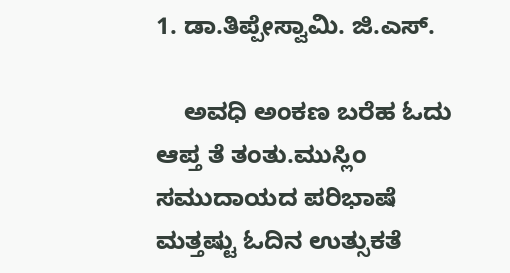1. ಡಾ.ತಿಪ್ಪೇಸ್ವಾಮಿ. ಜಿ.ಎಸ್.

    ಅವಧಿ ಅಂಕಣ ಬರೆಹ ಓದು ಆಪ್ತ ತೆ ತಂತು.ಮುಸ್ಲಿಂ ಸಮುದಾಯದ ಪರಿಭಾಷೆ ಮತ್ತಷ್ಟು ಓದಿನ ಉತ್ಸುಕತೆ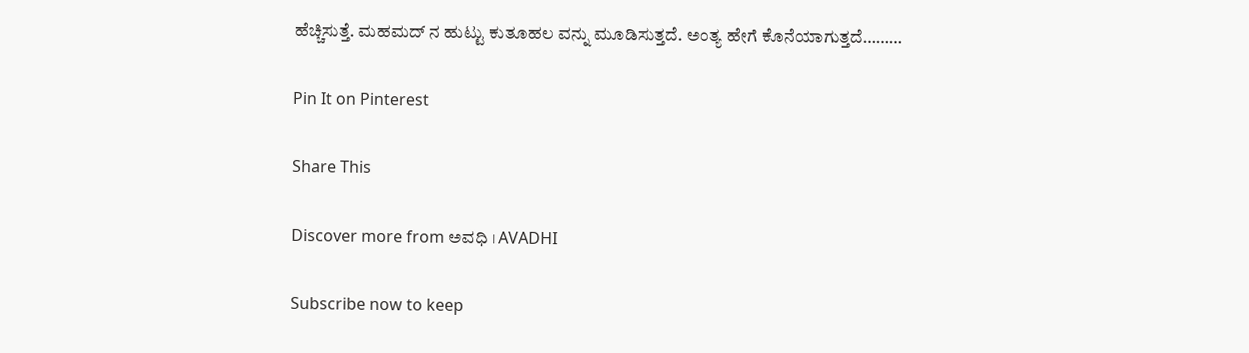ಹೆಚ್ಚಿಸುತ್ತೆ. ಮಹಮದ್ ನ ಹುಟ್ಟು ಕುತೂಹಲ ವನ್ನು ಮೂಡಿಸುತ್ತದೆ. ಅಂತ್ಯ ಹೇಗೆ ಕೊನೆಯಾಗುತ್ತದೆ………

Pin It on Pinterest

Share This

Discover more from ಅವಧಿ । AVADHI

Subscribe now to keep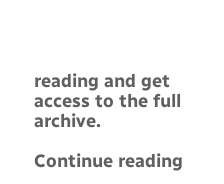reading and get access to the full archive.

Continue reading